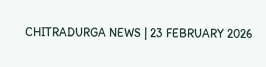CHITRADURGA NEWS | 23 FEBRUARY 2026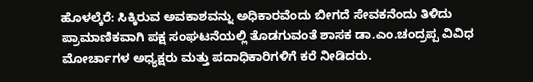ಹೊಳಲ್ಕೆರೆ: ಸಿಕ್ಕಿರುವ ಅವಕಾಶವನ್ನು ಅಧಿಕಾರವೆಂದು ಬೀಗದೆ ಸೇವಕನೆಂದು ತಿಳಿದು ಪ್ರಾಮಾಣಿಕವಾಗಿ ಪಕ್ಷ ಸಂಘಟನೆಯಲ್ಲಿ ತೊಡಗುವಂತೆ ಶಾಸಕ ಡಾ.ಎಂ.ಚಂದ್ರಪ್ಪ ವಿವಿಧ ಮೋರ್ಚಾಗಳ ಅಧ್ಯಕ್ಷರು ಮತ್ತು ಪದಾಧಿಕಾರಿಗಳಿಗೆ ಕರೆ ನೀಡಿದರು.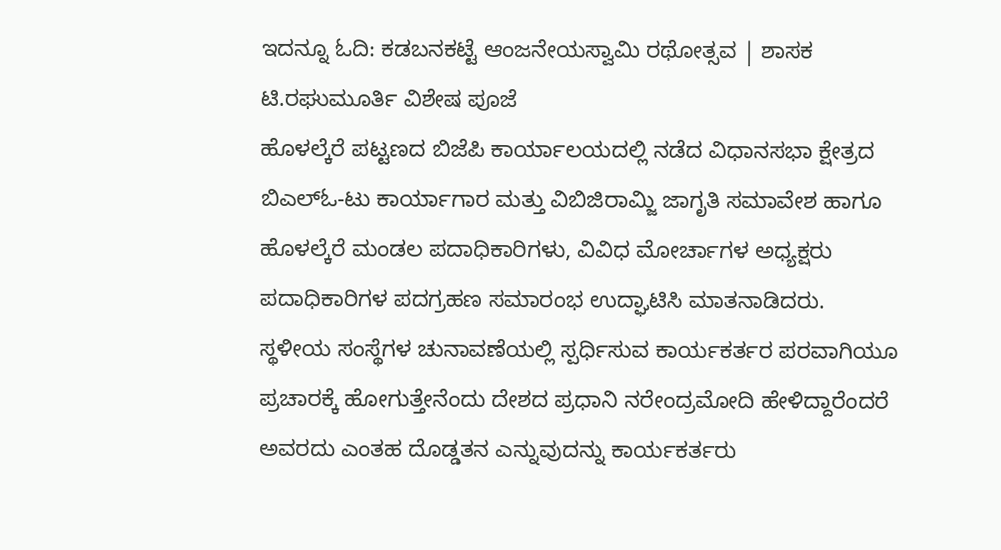ಇದನ್ನೂ ಓದಿ: ಕಡಬನಕಟ್ಟೆ ಆಂಜನೇಯಸ್ವಾಮಿ ರಥೋತ್ಸವ | ಶಾಸಕ ಟಿ.ರಘುಮೂರ್ತಿ ವಿಶೇಷ ಪೂಜೆ
ಹೊಳಲ್ಕೆರೆ ಪಟ್ಟಣದ ಬಿಜೆಪಿ ಕಾರ್ಯಾಲಯದಲ್ಲಿ ನಡೆದ ವಿಧಾನಸಭಾ ಕ್ಷೇತ್ರದ ಬಿಎಲ್ಓ-ಟು ಕಾರ್ಯಾಗಾರ ಮತ್ತು ವಿಬಿಜಿರಾಮ್ಜಿ ಜಾಗೃತಿ ಸಮಾವೇಶ ಹಾಗೂ ಹೊಳಲ್ಕೆರೆ ಮಂಡಲ ಪದಾಧಿಕಾರಿಗಳು, ವಿವಿಧ ಮೋರ್ಚಾಗಳ ಅಧ್ಯಕ್ಷರು ಪದಾಧಿಕಾರಿಗಳ ಪದಗ್ರಹಣ ಸಮಾರಂಭ ಉದ್ಘಾಟಿಸಿ ಮಾತನಾಡಿದರು.
ಸ್ಥಳೀಯ ಸಂಸ್ಥೆಗಳ ಚುನಾವಣೆಯಲ್ಲಿ ಸ್ಪರ್ಧಿಸುವ ಕಾರ್ಯಕರ್ತರ ಪರವಾಗಿಯೂ ಪ್ರಚಾರಕ್ಕೆ ಹೋಗುತ್ತೇನೆಂದು ದೇಶದ ಪ್ರಧಾನಿ ನರೇಂದ್ರಮೋದಿ ಹೇಳಿದ್ದಾರೆಂದರೆ ಅವರದು ಎಂತಹ ದೊಡ್ಡತನ ಎನ್ನುವುದನ್ನು ಕಾರ್ಯಕರ್ತರು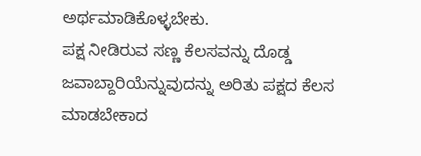ಅರ್ಥಮಾಡಿಕೊಳ್ಳಬೇಕು.
ಪಕ್ಷ ನೀಡಿರುವ ಸಣ್ಣ ಕೆಲಸವನ್ನು ದೊಡ್ಡ ಜವಾಬ್ದಾರಿಯೆನ್ನುವುದನ್ನು ಅರಿತು ಪಕ್ಷದ ಕೆಲಸ ಮಾಡಬೇಕಾದ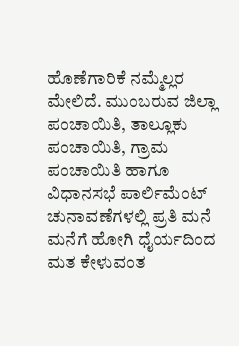ಹೊಣೆಗಾರಿಕೆ ನಮ್ಮೆಲ್ಲರ ಮೇಲಿದೆ. ಮುಂಬರುವ ಜಿಲ್ಲಾ ಪಂಚಾಯಿತಿ, ತಾಲ್ಲೂಕು ಪಂಚಾಯಿತಿ, ಗ್ರಾಮ ಪಂಚಾಯಿತಿ ಹಾಗೂ ವಿಧಾನಸಭೆ ಪಾರ್ಲಿಮೆಂಟ್ ಚುನಾವಣೆಗಳಲ್ಲಿ ಪ್ರತಿ ಮನೆ ಮನೆಗೆ ಹೋಗಿ ಧೈರ್ಯದಿಂದ ಮತ ಕೇಳುವಂತ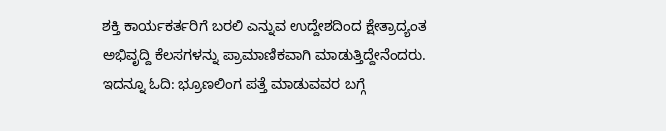ಶಕ್ತಿ ಕಾರ್ಯಕರ್ತರಿಗೆ ಬರಲಿ ಎನ್ನುವ ಉದ್ದೇಶದಿಂದ ಕ್ಷೇತ್ರಾದ್ಯಂತ ಅಭಿವೃದ್ದಿ ಕೆಲಸಗಳನ್ನು ಪ್ರಾಮಾಣಿಕವಾಗಿ ಮಾಡುತ್ತಿದ್ದೇನೆಂದರು.
ಇದನ್ನೂ ಓದಿ: ಭ್ರೂಣಲಿಂಗ ಪತ್ತೆ ಮಾಡುವವರ ಬಗ್ಗೆ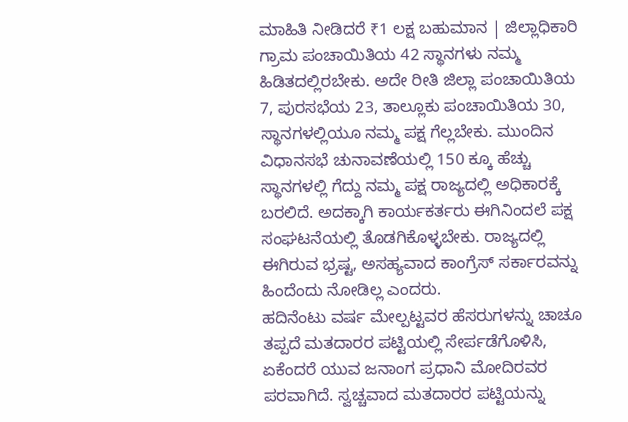ಮಾಹಿತಿ ನೀಡಿದರೆ ₹1 ಲಕ್ಷ ಬಹುಮಾನ | ಜಿಲ್ಲಾಧಿಕಾರಿ
ಗ್ರಾಮ ಪಂಚಾಯಿತಿಯ 42 ಸ್ಥಾನಗಳು ನಮ್ಮ ಹಿಡಿತದಲ್ಲಿರಬೇಕು. ಅದೇ ರೀತಿ ಜಿಲ್ಲಾ ಪಂಚಾಯಿತಿಯ 7, ಪುರಸಭೆಯ 23, ತಾಲ್ಲೂಕು ಪಂಚಾಯಿತಿಯ 30, ಸ್ಥಾನಗಳಲ್ಲಿಯೂ ನಮ್ಮ ಪಕ್ಷ ಗೆಲ್ಲಬೇಕು. ಮುಂದಿನ ವಿಧಾನಸಭೆ ಚುನಾವಣೆಯಲ್ಲಿ 150 ಕ್ಕೂ ಹೆಚ್ಚು ಸ್ಥಾನಗಳಲ್ಲಿ ಗೆದ್ದು ನಮ್ಮ ಪಕ್ಷ ರಾಜ್ಯದಲ್ಲಿ ಅಧಿಕಾರಕ್ಕೆ ಬರಲಿದೆ. ಅದಕ್ಕಾಗಿ ಕಾರ್ಯಕರ್ತರು ಈಗಿನಿಂದಲೆ ಪಕ್ಷ ಸಂಘಟನೆಯಲ್ಲಿ ತೊಡಗಿಕೊಳ್ಳಬೇಕು. ರಾಜ್ಯದಲ್ಲಿ ಈಗಿರುವ ಭ್ರಷ್ಟ, ಅಸಹ್ಯವಾದ ಕಾಂಗ್ರೆಸ್ ಸರ್ಕಾರವನ್ನು ಹಿಂದೆಂದು ನೋಡಿಲ್ಲ ಎಂದರು.
ಹದಿನೆಂಟು ವರ್ಷ ಮೇಲ್ಪಟ್ಟವರ ಹೆಸರುಗಳನ್ನು ಚಾಚೂ ತಪ್ಪದೆ ಮತದಾರರ ಪಟ್ಟಿಯಲ್ಲಿ ಸೇರ್ಪಡೆಗೊಳಿಸಿ, ಏಕೆಂದರೆ ಯುವ ಜನಾಂಗ ಪ್ರಧಾನಿ ಮೋದಿರವರ ಪರವಾಗಿದೆ. ಸ್ವಚ್ಚವಾದ ಮತದಾರರ ಪಟ್ಟಿಯನ್ನು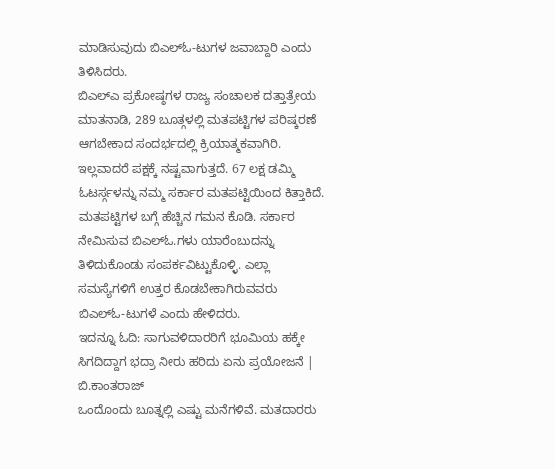ಮಾಡಿಸುವುದು ಬಿಎಲ್ಓ-ಟುಗಳ ಜವಾಬ್ದಾರಿ ಎಂದು ತಿಳಿಸಿದರು.
ಬಿಎಲ್ಎ ಪ್ರಕೋಷ್ಠಗಳ ರಾಜ್ಯ ಸಂಚಾಲಕ ದತ್ತಾತ್ರೇಯ ಮಾತನಾಡಿ, 289 ಬೂತ್ಗಳಲ್ಲಿ ಮತಪಟ್ಟಿಗಳ ಪರಿಷ್ಕರಣೆ ಆಗಬೇಕಾದ ಸಂದರ್ಭದಲ್ಲಿ ಕ್ರಿಯಾತ್ಮಕವಾಗಿರಿ. ಇಲ್ಲವಾದರೆ ಪಕ್ಷಕ್ಕೆ ನಷ್ಟವಾಗುತ್ತದೆ. 67 ಲಕ್ಷ ಡಮ್ಮಿ ಓಟರ್ಸ್ಗಳನ್ನು ನಮ್ಮ ಸರ್ಕಾರ ಮತಪಟ್ಟಿಯಿಂದ ಕಿತ್ತಾಕಿದೆ. ಮತಪಟ್ಟಿಗಳ ಬಗ್ಗೆ ಹೆಚ್ಚಿನ ಗಮನ ಕೊಡಿ. ಸರ್ಕಾರ ನೇಮಿಸುವ ಬಿಎಲ್ಓ.ಗಳು ಯಾರೆಂಬುದನ್ನು ತಿಳಿದುಕೊಂಡು ಸಂಪರ್ಕವಿಟ್ಟುಕೊಳ್ಳಿ. ಎಲ್ಲಾ ಸಮಸ್ಯೆಗಳಿಗೆ ಉತ್ತರ ಕೊಡಬೇಕಾಗಿರುವವರು ಬಿಎಲ್ಓ-ಟುಗಳೆ ಎಂದು ಹೇಳಿದರು.
ಇದನ್ನೂ ಓದಿ: ಸಾಗುವಳಿದಾರರಿಗೆ ಭೂಮಿಯ ಹಕ್ಕೇ ಸಿಗದಿದ್ದಾಗ ಭದ್ರಾ ನೀರು ಹರಿದು ಏನು ಪ್ರಯೋಜನೆ | ಬಿ.ಕಾಂತರಾಜ್
ಒಂದೊಂದು ಬೂತ್ನಲ್ಲಿ ಎಷ್ಟು ಮನೆಗಳಿವೆ. ಮತದಾರರು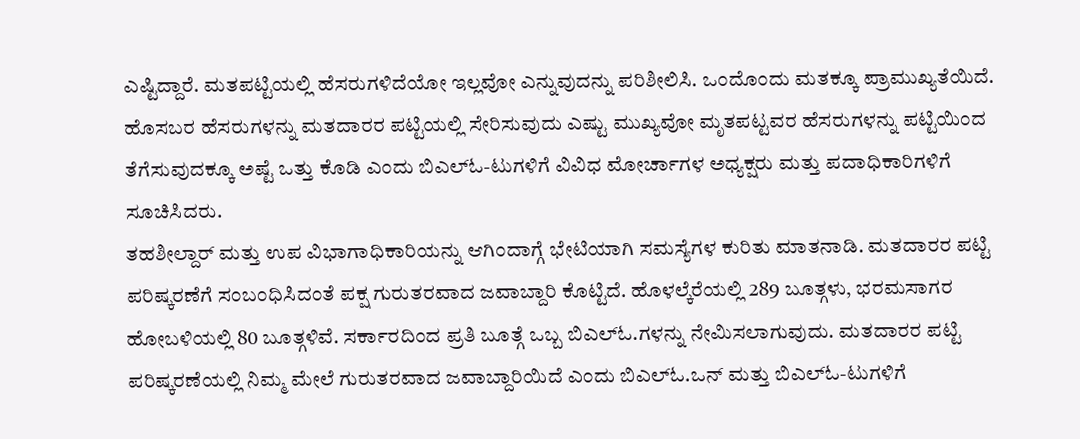ಎಷ್ಟಿದ್ದಾರೆ. ಮತಪಟ್ಟಿಯಲ್ಲಿ ಹೆಸರುಗಳಿದೆಯೋ ಇಲ್ಲವೋ ಎನ್ನುವುದನ್ನು ಪರಿಶೀಲಿಸಿ. ಒಂದೊಂದು ಮತಕ್ಕೂ ಪ್ರಾಮುಖ್ಯತೆಯಿದೆ. ಹೊಸಬರ ಹೆಸರುಗಳನ್ನು ಮತದಾರರ ಪಟ್ಟಿಯಲ್ಲಿ ಸೇರಿಸುವುದು ಎಷ್ಟು ಮುಖ್ಯವೋ ಮೃತಪಟ್ಟವರ ಹೆಸರುಗಳನ್ನು ಪಟ್ಟಿಯಿಂದ ತೆಗೆಸುವುದಕ್ಕೂ ಅಷ್ಟೆ ಒತ್ತು ಕೊಡಿ ಎಂದು ಬಿಎಲ್ಓ-ಟುಗಳಿಗೆ ವಿವಿಧ ಮೋರ್ಚಾಗಳ ಅಧ್ಯಕ್ಷರು ಮತ್ತು ಪದಾಧಿಕಾರಿಗಳಿಗೆ ಸೂಚಿಸಿದರು.
ತಹಶೀಲ್ದಾರ್ ಮತ್ತು ಉಪ ವಿಭಾಗಾಧಿಕಾರಿಯನ್ನು ಆಗಿಂದಾಗ್ಗೆ ಭೇಟಿಯಾಗಿ ಸಮಸ್ಯೆಗಳ ಕುರಿತು ಮಾತನಾಡಿ. ಮತದಾರರ ಪಟ್ಟಿ ಪರಿಷ್ಕರಣೆಗೆ ಸಂಬಂಧಿಸಿದಂತೆ ಪಕ್ಷ ಗುರುತರವಾದ ಜವಾಬ್ದಾರಿ ಕೊಟ್ಟಿದೆ. ಹೊಳಲ್ಕೆರೆಯಲ್ಲಿ 289 ಬೂತ್ಗಳು, ಭರಮಸಾಗರ ಹೋಬಳಿಯಲ್ಲಿ 80 ಬೂತ್ಗಳಿವೆ. ಸರ್ಕಾರದಿಂದ ಪ್ರತಿ ಬೂತ್ಗೆ ಒಬ್ಬ ಬಿಎಲ್ಓ.ಗಳನ್ನು ನೇಮಿಸಲಾಗುವುದು. ಮತದಾರರ ಪಟ್ಟಿ ಪರಿಷ್ಕರಣೆಯಲ್ಲಿ ನಿಮ್ಮ ಮೇಲೆ ಗುರುತರವಾದ ಜವಾಬ್ದಾರಿಯಿದೆ ಎಂದು ಬಿಎಲ್ಓ.ಒನ್ ಮತ್ತು ಬಿಎಲ್ಓ-ಟುಗಳಿಗೆ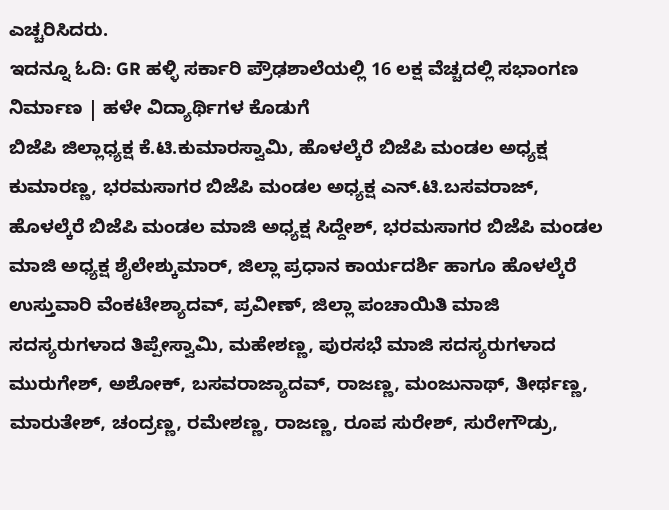ಎಚ್ಚರಿಸಿದರು.
ಇದನ್ನೂ ಓದಿ: GR ಹಳ್ಳಿ ಸರ್ಕಾರಿ ಪ್ರೌಢಶಾಲೆಯಲ್ಲಿ 16 ಲಕ್ಷ ವೆಚ್ಚದಲ್ಲಿ ಸಭಾಂಗಣ ನಿರ್ಮಾಣ | ಹಳೇ ವಿದ್ಯಾರ್ಥಿಗಳ ಕೊಡುಗೆ
ಬಿಜೆಪಿ ಜಿಲ್ಲಾಧ್ಯಕ್ಷ ಕೆ.ಟಿ.ಕುಮಾರಸ್ವಾಮಿ, ಹೊಳಲ್ಕೆರೆ ಬಿಜೆಪಿ ಮಂಡಲ ಅಧ್ಯಕ್ಷ ಕುಮಾರಣ್ಣ, ಭರಮಸಾಗರ ಬಿಜೆಪಿ ಮಂಡಲ ಅಧ್ಯಕ್ಷ ಎನ್.ಟಿ.ಬಸವರಾಜ್, ಹೊಳಲ್ಕೆರೆ ಬಿಜೆಪಿ ಮಂಡಲ ಮಾಜಿ ಅಧ್ಯಕ್ಷ ಸಿದ್ದೇಶ್, ಭರಮಸಾಗರ ಬಿಜೆಪಿ ಮಂಡಲ ಮಾಜಿ ಅಧ್ಯಕ್ಷ ಶೈಲೇಶ್ಕುಮಾರ್, ಜಿಲ್ಲಾ ಪ್ರಧಾನ ಕಾರ್ಯದರ್ಶಿ ಹಾಗೂ ಹೊಳಲ್ಕೆರೆ ಉಸ್ತುವಾರಿ ವೆಂಕಟೇಶ್ಯಾದವ್, ಪ್ರವೀಣ್, ಜಿಲ್ಲಾ ಪಂಚಾಯಿತಿ ಮಾಜಿ ಸದಸ್ಯರುಗಳಾದ ತಿಪ್ಪೇಸ್ವಾಮಿ, ಮಹೇಶಣ್ಣ, ಪುರಸಭೆ ಮಾಜಿ ಸದಸ್ಯರುಗಳಾದ ಮುರುಗೇಶ್, ಅಶೋಕ್, ಬಸವರಾಜ್ಯಾದವ್, ರಾಜಣ್ಣ, ಮಂಜುನಾಥ್, ತೀರ್ಥಣ್ಣ, ಮಾರುತೇಶ್, ಚಂದ್ರಣ್ಣ, ರಮೇಶಣ್ಣ, ರಾಜಣ್ಣ, ರೂಪ ಸುರೇಶ್, ಸುರೇಗೌಡ್ರು,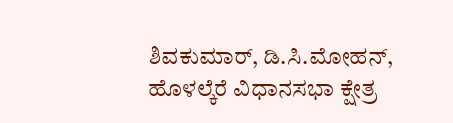ಶಿವಕುಮಾರ್, ಡಿ.ಸಿ.ಮೋಹನ್, ಹೊಳಲ್ಕೆರೆ ವಿಧಾನಸಭಾ ಕ್ಷೇತ್ರ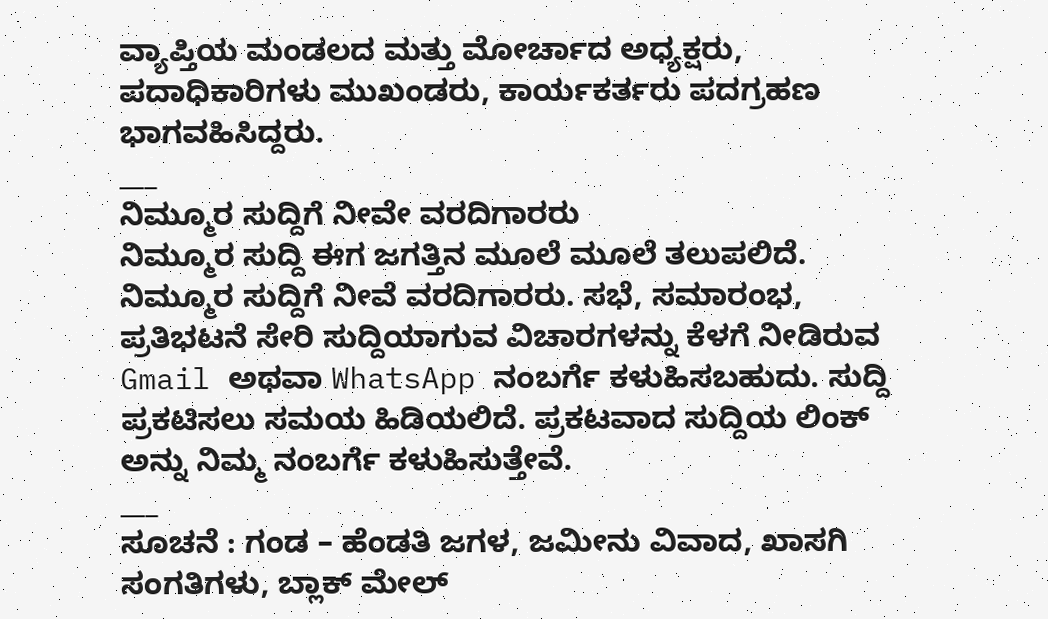ವ್ಯಾಪ್ತಿಯ ಮಂಡಲದ ಮತ್ತು ಮೋರ್ಚಾದ ಅಧ್ಯಕ್ಷರು, ಪದಾಧಿಕಾರಿಗಳು ಮುಖಂಡರು, ಕಾರ್ಯಕರ್ತರು ಪದಗ್ರಹಣ ಭಾಗವಹಿಸಿದ್ದರು.
___
ನಿಮ್ಮೂರ ಸುದ್ದಿಗೆ ನೀವೇ ವರದಿಗಾರರು
ನಿಮ್ಮೂರ ಸುದ್ದಿ ಈಗ ಜಗತ್ತಿನ ಮೂಲೆ ಮೂಲೆ ತಲುಪಲಿದೆ. ನಿಮ್ಮೂರ ಸುದ್ದಿಗೆ ನೀವೆ ವರದಿಗಾರರು. ಸಭೆ, ಸಮಾರಂಭ, ಪ್ರತಿಭಟನೆ ಸೇರಿ ಸುದ್ದಿಯಾಗುವ ವಿಚಾರಗಳನ್ನು ಕೆಳಗೆ ನೀಡಿರುವ Gmail ಅಥವಾ WhatsApp ನಂಬರ್ಗೆ ಕಳುಹಿಸಬಹುದು. ಸುದ್ದಿ ಪ್ರಕಟಿಸಲು ಸಮಯ ಹಿಡಿಯಲಿದೆ. ಪ್ರಕಟವಾದ ಸುದ್ದಿಯ ಲಿಂಕ್ ಅನ್ನು ನಿಮ್ಮ ನಂಬರ್ಗೆ ಕಳುಹಿಸುತ್ತೇವೆ.
___
ಸೂಚನೆ : ಗಂಡ – ಹೆಂಡತಿ ಜಗಳ, ಜಮೀನು ವಿವಾದ, ಖಾಸಗಿ ಸಂಗತಿಗಳು, ಬ್ಲಾಕ್ ಮೇಲ್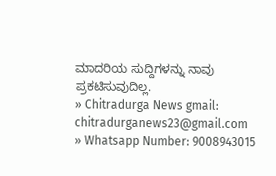ಮಾದರಿಯ ಸುದ್ದಿಗಳನ್ನು ನಾವು ಪ್ರಕಟಿಸುವುದಿಲ್ಲ.
» Chitradurga News gmail: chitradurganews23@gmail.com
» Whatsapp Number: 9008943015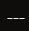___